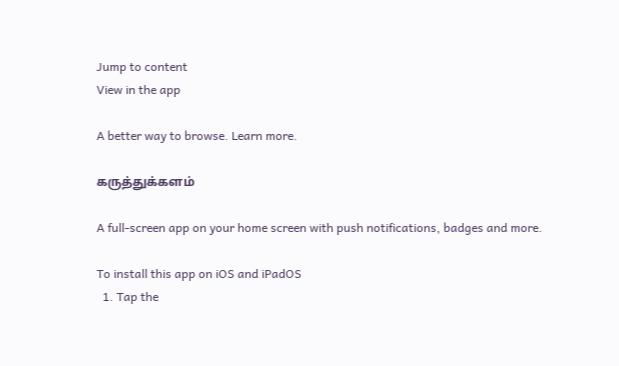Jump to content
View in the app

A better way to browse. Learn more.

கருத்துக்களம்

A full-screen app on your home screen with push notifications, badges and more.

To install this app on iOS and iPadOS
  1. Tap the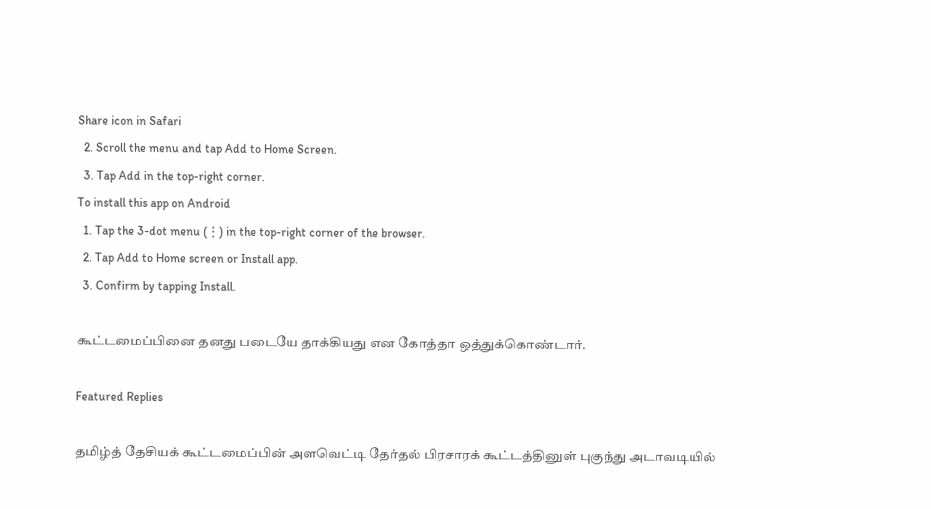Share icon in Safari
  2. Scroll the menu and tap Add to Home Screen.
  3. Tap Add in the top-right corner.
To install this app on Android
  1. Tap the 3-dot menu (⋮) in the top-right corner of the browser.
  2. Tap Add to Home screen or Install app.
  3. Confirm by tapping Install.

கூட்டமைப்பினை தனது படையே தாக்கியது என கோத்தா ஒத்துக்கொண்டார்.

Featured Replies

தமிழ்த் தேசியக் கூட்டமைப்பின் அளவெட்டி தேர்தல் பிரசாரக் கூட்டத்தினுள் புகுந்து அடாவடியில்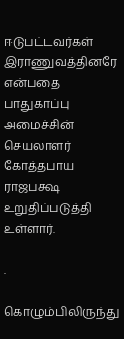ஈடுபட்டவர்கள் இராணுவத்தினரே என்பதை பாதுகாப்பு அமைச்சின் செயலாளர் கோத்தபாய ராஜபக்ஷ உறுதிப்படுத்தி உள்ளார்.

.

கொழும்பிலிருந்து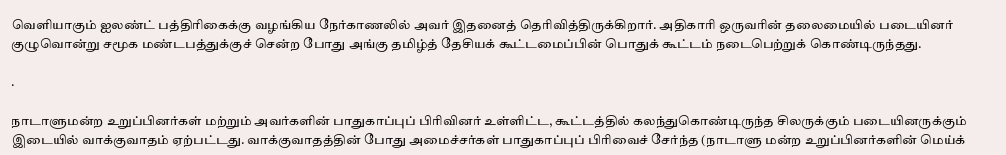வெளியாகும் ஐலண்ட் பத்திரிகைக்கு வழங்கிய நேர்காணலில் அவர் இதனைத் தெரிவித்திருக்கிறார். அதிகாரி ஒருவரின் தலைமையில் படையினர் குழுவொன்று சமூக மண்டபத்துக்குச் சென்ற போது அங்கு தமிழ்த் தேசியக் கூட்டமைப்பின் பொதுக் கூட்டம் நடைபெற்றுக் கொண்டிருந்தது.

.

நாடாளுமன்ற உறுப்பினர்கள் மற்றும் அவர்களின் பாதுகாப்புப் பிரிவினர் உள்ளிட்ட, கூட்டத்தில் கலந்துகொண்டிருந்த சிலருக்கும் படையினருக்கும் இடையில் வாக்குவாதம் ஏற்பட்டது. வாக்குவாதத்தின் போது அமைச்சர்கள் பாதுகாப்புப் பிரிவைச் சேர்ந்த (நாடாளு மன்ற உறுப்பினர்களின் மெய்க்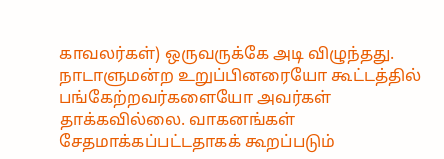காவலர்கள்) ஒருவருக்கே அடி விழுந்தது. நாடாளுமன்ற உறுப்பினரையோ கூட்டத்தில் பங்கேற்றவர்களையோ அவர்கள் தாக்கவில்லை. வாகனங்கள் சேதமாக்கப்பட்டதாகக் கூறப்படும்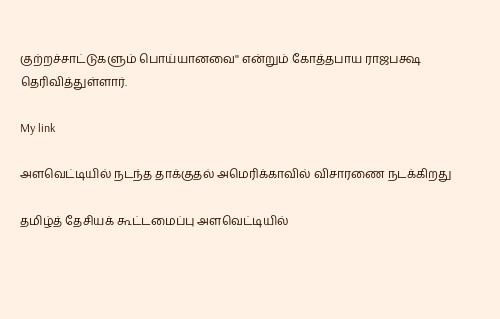குற்றச்சாட்டுகளும் பொய்யானவை'' என்றும் கோத்தபாய ராஜபக்ஷ தெரிவித்துள்ளார்.

My link

அளவெட்டியில் நடந்த தாக்குதல் அமெரிக்காவில் விசாரணை நடக்கிறது

தமிழ்த் தேசியக் கூட்டமைப்பு அளவெட்டியில்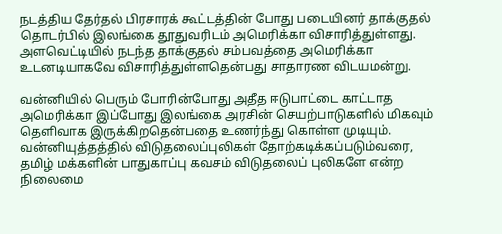நடத்திய தேர்தல் பிரசாரக் கூட்டத்தின் போது படையினர் தாக்குதல் தொடர்பில் இலங்கை தூதுவரிடம் அமெரிக்கா விசாரித்துள்ளது. அளவெட்டியில் நடந்த தாக்குதல் சம்பவத்தை அமெரிக்கா உடனடியாகவே விசாரித்துள்ளதென்பது சாதாரண விடயமன்று.

வன்னியில் பெரும் போரின்போது அதீத ஈடுபாட்டை காட்டாத அமெரிக்கா இப்போது இலங்கை அரசின் செயற்பாடுகளில் மிகவும் தெளிவாக இருக்கிறதென்பதை உணர்ந்து கொள்ள முடியும். வன்னியுத்தத்தில் விடுதலைப்புலிகள் தோற்கடிக்கப்படும்வரை, தமிழ் மக்களின் பாதுகாப்பு கவசம் விடுதலைப் புலிகளே என்ற நிலைமை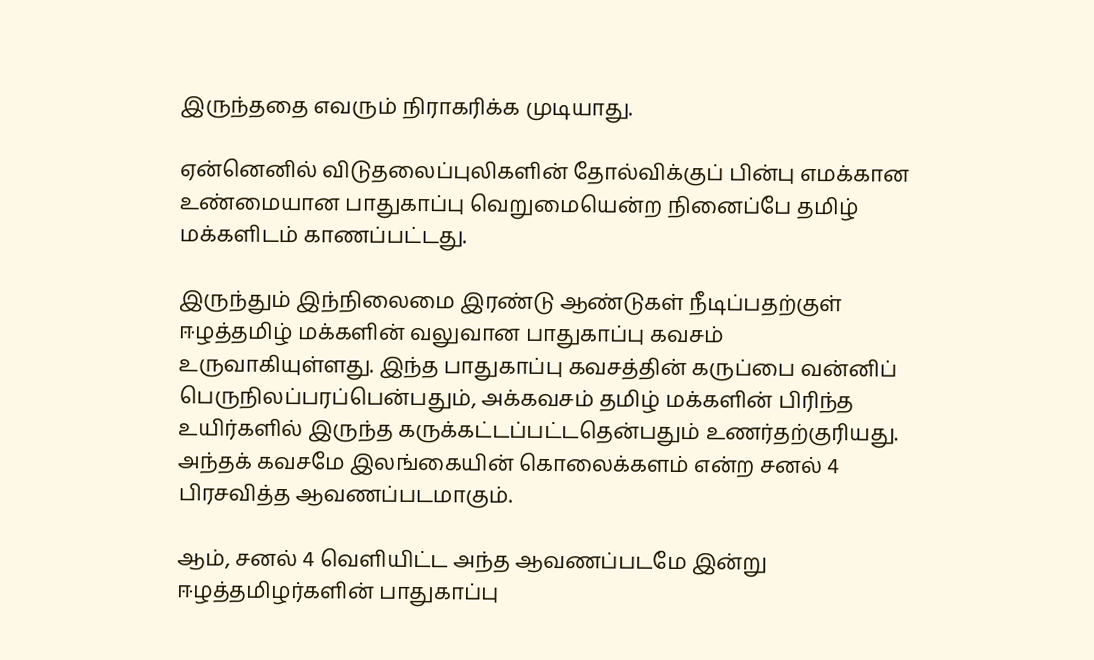இருந்ததை எவரும் நிராகரிக்க முடியாது.

ஏன்னெனில் விடுதலைப்புலிகளின் தோல்விக்குப் பின்பு எமக்கான உண்மையான பாதுகாப்பு வெறுமையென்ற நினைப்பே தமிழ் மக்களிடம் காணப்பட்டது.

இருந்தும் இந்நிலைமை இரண்டு ஆண்டுகள் நீடிப்பதற்குள் ஈழத்தமிழ் மக்களின் வலுவான பாதுகாப்பு கவசம் உருவாகியுள்ளது. இந்த பாதுகாப்பு கவசத்தின் கருப்பை வன்னிப் பெருநிலப்பரப்பென்பதும், அக்கவசம் தமிழ் மக்களின் பிரிந்த உயிர்களில் இருந்த கருக்கட்டப்பட்டதென்பதும் உணர்தற்குரியது. அந்தக் கவசமே இலங்கையின் கொலைக்களம் என்ற சனல் 4 பிரசவித்த ஆவணப்படமாகும்.

ஆம், சனல் 4 வெளியிட்ட அந்த ஆவணப்படமே இன்று ஈழத்தமிழர்களின் பாதுகாப்பு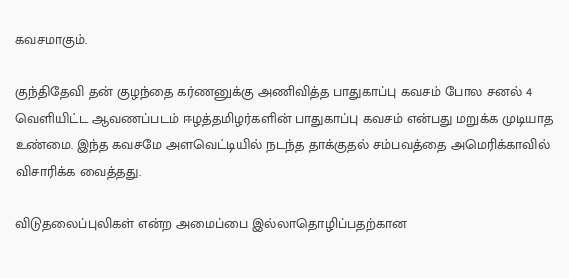கவசமாகும்.

குந்திதேவி தன் குழந்தை கர்ணனுக்கு அணிவித்த பாதுகாப்பு கவசம் போல சனல் 4 வெளியிட்ட ஆவணப்படம் ஈழத்தமிழர்களின் பாதுகாப்பு கவசம் என்பது மறுக்க முடியாத உண்மை. இந்த கவசமே அளவெட்டியில் நடந்த தாக்குதல் சம்பவத்தை அமெரிக்காவில் விசாரிக்க வைத்தது.

விடுதலைப்புலிகள் என்ற அமைப்பை இல்லாதொழிப்பதற்கான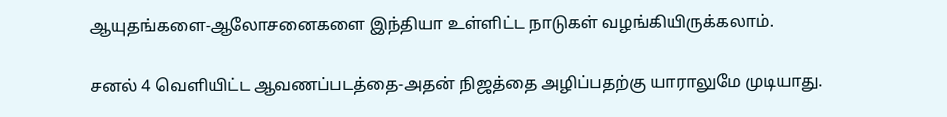ஆயுதங்களை-ஆலோசனைகளை இந்தியா உள்ளிட்ட நாடுகள் வழங்கியிருக்கலாம்.

சனல் 4 வெளியிட்ட ஆவணப்படத்தை-அதன் நிஜத்தை அழிப்பதற்கு யாராலுமே முடியாது.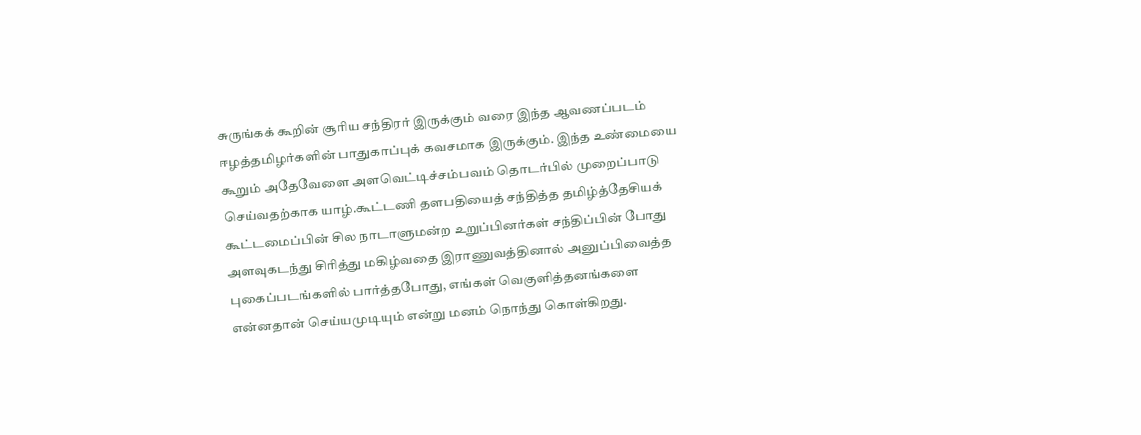சுருங்கக் கூறின் சூரிய சந்திரர் இருக்கும் வரை இந்த ஆவணப்படம் ஈழத்தமிழர்களின் பாதுகாப்புக் கவசமாக இருக்கும். இந்த உண்மையை கூறும் அதேவேளை அளவெட்டிச்சம்பவம் தொடர்பில் முறைப்பாடு செய்வதற்காக யாழ்.கூட்டணி தளபதியைத் சந்தித்த தமிழ்த்தேசியக் கூட்டமைப்பின் சில நாடாளுமன்ற உறுப்பினர்கள் சந்திப்பின் போது அளவுகடந்து சிரித்து மகிழ்வதை இராணுவத்தினால் அனுப்பிவைத்த புகைப்படங்களில் பார்த்தபோது, எங்கள் வெகுளித்தனங்களை என்னதான் செய்யமுடியும் என்று மனம் நொந்து கொள்கிறது.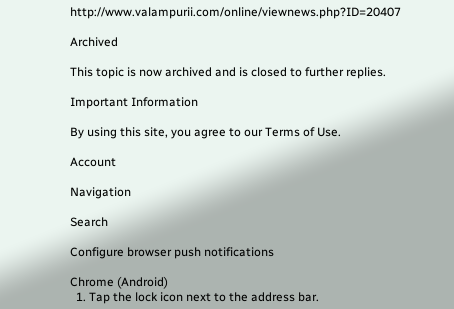http://www.valampurii.com/online/viewnews.php?ID=20407

Archived

This topic is now archived and is closed to further replies.

Important Information

By using this site, you agree to our Terms of Use.

Account

Navigation

Search

Configure browser push notifications

Chrome (Android)
  1. Tap the lock icon next to the address bar.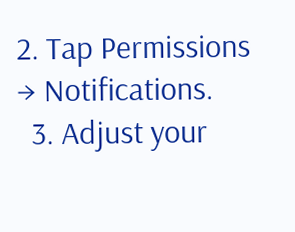2. Tap Permissions → Notifications.
  3. Adjust your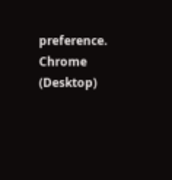preference.
Chrome (Desktop)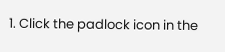1. Click the padlock icon in the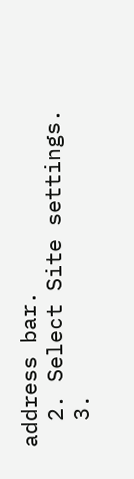address bar.
  2. Select Site settings.
  3.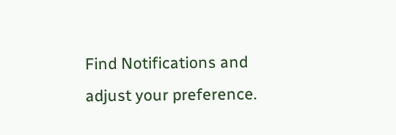Find Notifications and adjust your preference.